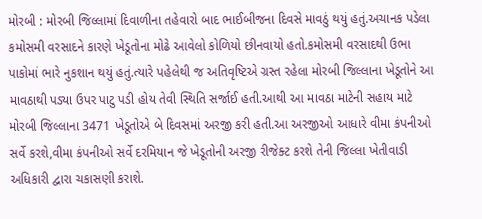મોરબી : મોરબી જિલ્લામાં દિવાળીના તહેવારો બાદ ભાઈબીજના દિવસે માવઠું થયું હતું.અચાનક પડેલા કમોસમી વરસાદને કારણે ખેડૂતોના મોઢે આવેલો કોળિયો છીનવાયો હતો.કમોસમી વરસાદથી ઉભા પાકોમાં ભારે નુકશાન થયું હતું.ત્યારે પહેલેથી જ અતિવૃષ્ટિએ ગ્રસ્ત રહેલા મોરબી જિલ્લાના ખેડૂતોને આ માવઠાથી પડ્યા ઉપર પાટુ પડી હોય તેવી સ્થિતિ સર્જાઈ હતી.આથી આ માવઠા માટેની સહાય માટે મોરબી જિલ્લાના 3471 ખેડૂતોએ બે દિવસમાં અરજી કરી હતી.આ અરજીઓ આધારે વીમા કંપનીઓ સર્વે કરશે,વીમા કંપનીઓ સર્વે દરમિયાન જે ખેડૂતોની અરજી રીજેક્ટ કરશે તેની જિલ્લા ખેતીવાડી અધિકારી દ્વારા ચકાસણી કરાશે.